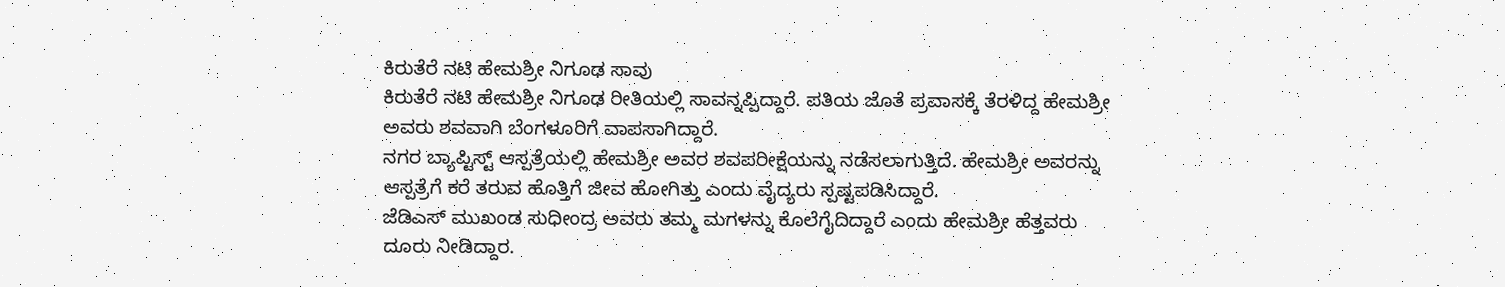ಕಿರುತೆರೆ ನಟಿ ಹೇಮಶ್ರೀ ನಿಗೂಢ ಸಾವು
ಕಿರುತೆರೆ ನಟಿ ಹೇಮಶ್ರೀ ನಿಗೂಢ ರೀತಿಯಲ್ಲಿ ಸಾವನ್ನಪ್ಪಿದ್ದಾರೆ. ಪತಿಯ ಜೊತೆ ಪ್ರವಾಸಕ್ಕೆ ತೆರಳಿದ್ದ ಹೇಮಶ್ರೀ ಅವರು ಶವವಾಗಿ ಬೆಂಗಳೂರಿಗೆ ವಾಪಸಾಗಿದ್ದಾರೆ.
ನಗರ ಬ್ಯಾಪ್ಟಿಸ್ಟ್ ಆಸ್ಪತ್ರೆಯಲ್ಲಿ ಹೇಮಶ್ರೀ ಅವರ ಶವಪರೀಕ್ಷೆಯನ್ನು ನಡೆಸಲಾಗುತ್ತಿದೆ. ಹೇಮಶ್ರೀ ಅವರನ್ನು ಆಸ್ಪತ್ರೆಗೆ ಕರೆ ತರುವ ಹೊತ್ತಿಗೆ ಜೀವ ಹೋಗಿತ್ತು ಎಂದು ವೈದ್ಯರು ಸ್ಪಷ್ಟಪಡಿಸಿದ್ದಾರೆ.
ಜೆಡಿಎಸ್ ಮುಖಂಡ ಸುಧೀಂದ್ರ ಅವರು ತಮ್ಮ ಮಗಳನ್ನು ಕೊಲೆಗೈದಿದ್ದಾರೆ ಎಂದು ಹೇಮಶ್ರೀ ಹೆತ್ತವರು ದೂರು ನೀಡಿದ್ದಾರ.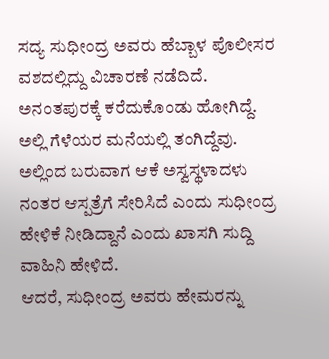ಸದ್ಯ ಸುಧೀಂದ್ರ ಅವರು ಹೆಬ್ಬಾಳ ಪೊಲೀಸರ ವಶದಲ್ಲಿದ್ದು ವಿಚಾರಣೆ ನಡೆದಿದೆ. ಅನಂತಪುರಕ್ಕೆ ಕರೆದುಕೊಂಡು ಹೋಗಿದ್ದೆ. ಅಲ್ಲಿ ಗೆಳೆಯರ ಮನೆಯಲ್ಲಿ ತಂಗಿದ್ದೆವು. ಅಲ್ಲಿಂದ ಬರುವಾಗ ಆಕೆ ಅಸ್ವಸ್ಥಳಾದಳು ನಂತರ ಆಸ್ಪತ್ರೆಗೆ ಸೇರಿಸಿದೆ ಎಂದು ಸುಧೀಂದ್ರ ಹೇಳಿಕೆ ನೀಡಿದ್ದಾನೆ ಎಂದು ಖಾಸಗಿ ಸುದ್ದಿ ವಾಹಿನಿ ಹೇಳಿದೆ.
ಆದರೆ, ಸುಧೀಂದ್ರ ಅವರು ಹೇಮರನ್ನು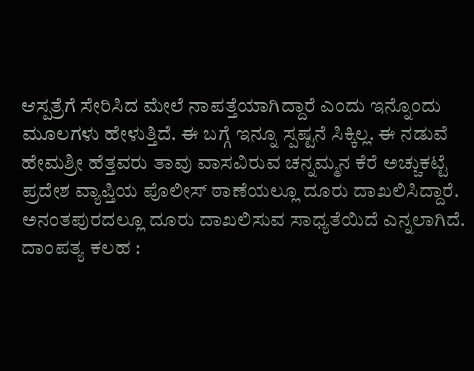ಆಸ್ಪತ್ರೆಗೆ ಸೇರಿಸಿದ ಮೇಲೆ ನಾಪತ್ತೆಯಾಗಿದ್ದಾರೆ ಎಂದು ಇನ್ನೊಂದು ಮೂಲಗಳು ಹೇಳುತ್ತಿದೆ. ಈ ಬಗ್ಗೆ ಇನ್ನೂ ಸ್ಪಷ್ಟನೆ ಸಿಕ್ಕಿಲ್ಲ. ಈ ನಡುವೆ ಹೇಮಶ್ರೀ ಹೆತ್ತವರು ತಾವು ವಾಸವಿರುವ ಚನ್ನಮ್ಮನ ಕೆರೆ ಅಚ್ಚುಕಟ್ಟೆ ಪ್ರದೇಶ ವ್ಯಾಪ್ತಿಯ ಪೊಲೀಸ್ ಠಾಣೆಯಲ್ಲೂ ದೂರು ದಾಖಲಿಸಿದ್ದಾರೆ. ಅನಂತಪುರದಲ್ಲೂ ದೂರು ದಾಖಲಿಸುವ ಸಾಧ್ಯತೆಯಿದೆ ಎನ್ನಲಾಗಿದೆ.
ದಾಂಪತ್ಯ ಕಲಹ :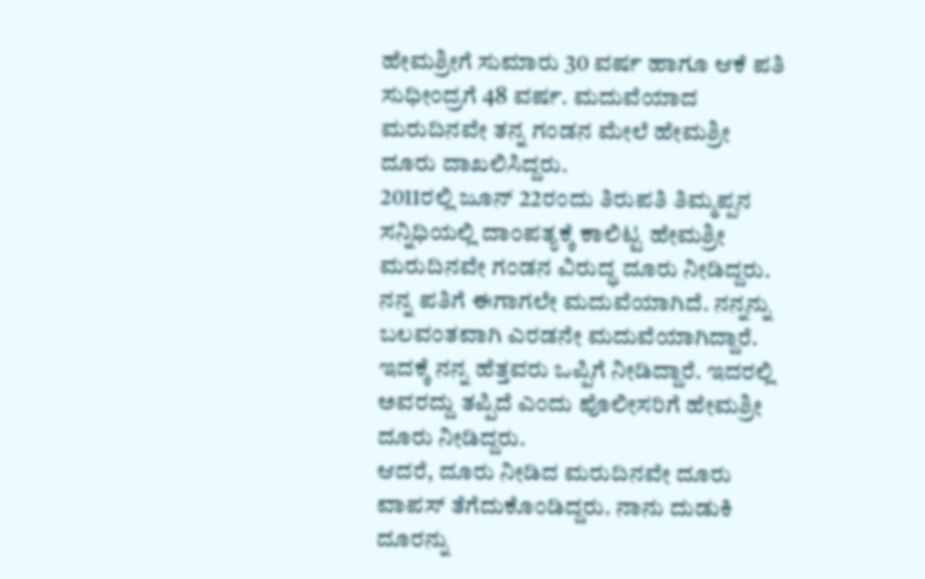ಹೇಮಶ್ರೀಗೆ ಸುಮಾರು 30 ವರ್ಷ ಹಾಗೂ ಆಕೆ ಪತಿ ಸುಧೀಂದ್ರಗೆ 48 ವರ್ಷ. ಮದುವೆಯಾದ ಮರುದಿನವೇ ತನ್ನ ಗಂಡನ ಮೇಲೆ ಹೇಮಶ್ರೀ ದೂರು ದಾಖಲಿಸಿದ್ದರು.
2011ರಲ್ಲಿ ಜೂನ್ 22ರಂದು ತಿರುಪತಿ ತಿಮ್ಮಪ್ಪನ ಸನ್ನಿಧಿಯಲ್ಲಿ ದಾಂಪತ್ಯಕ್ಕೆ ಕಾಲಿಟ್ಟ ಹೇಮಶ್ರೀ ಮರುದಿನವೇ ಗಂಡನ ವಿರುದ್ಧ ದೂರು ನೀಡಿದ್ದರು. ನನ್ನ ಪತಿಗೆ ಈಗಾಗಲೇ ಮದುವೆಯಾಗಿದೆ. ನನ್ನನ್ನು ಬಲವಂತವಾಗಿ ಎರಡನೇ ಮದುವೆಯಾಗಿದ್ದಾರೆ. ಇದಕ್ಕೆ ನನ್ನ ಹೆತ್ತವರು ಒಪ್ಪಿಗೆ ನೀಡಿದ್ದಾರೆ. ಇದರಲ್ಲಿ ಅವರದ್ದು ತಪ್ಪಿದೆ ಎಂದು ಪೊಲೀಸರಿಗೆ ಹೇಮಶ್ರೀ ದೂರು ನೀಡಿದ್ದರು.
ಆದರೆ, ದೂರು ನೀಡಿದ ಮರುದಿನವೇ ದೂರು ವಾಪಸ್ ತೆಗೆದುಕೊಂಡಿದ್ದರು. ನಾನು ದುಡುಕಿ ದೂರನ್ನು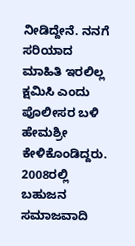ನೀಡಿದ್ದೇನೆ. ನನಗೆ ಸರಿಯಾದ ಮಾಹಿತಿ ಇರಲಿಲ್ಲ ಕ್ಷಮಿಸಿ ಎಂದು ಪೊಲೀಸರ ಬಳಿ ಹೇಮಶ್ರೀ ಕೇಳಿಕೊಂಡಿದ್ದರು.
2008ರಲ್ಲಿ ಬಹುಜನ ಸಮಾಜವಾದಿ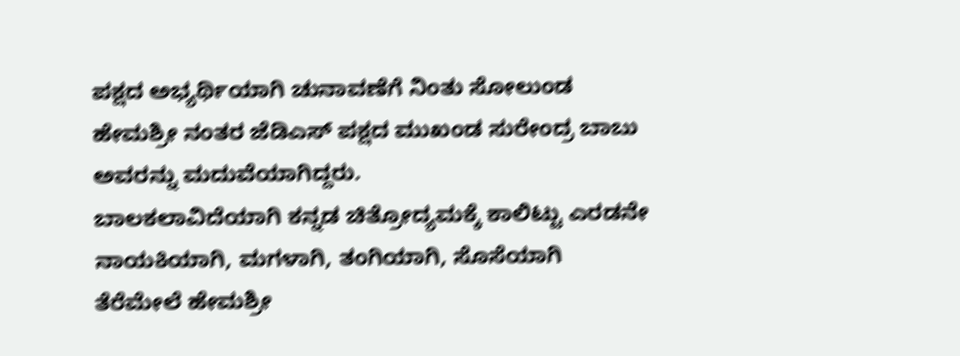ಪಕ್ಷದ ಅಭ್ಯರ್ಥಿಯಾಗಿ ಚುನಾವಣೆಗೆ ನಿಂತು ಸೋಲುಂಡ ಹೇಮಶ್ರೀ ನಂತರ ಜೆಡಿಎಸ್ ಪಕ್ಷದ ಮುಖಂಡ ಸುರೇಂದ್ರ ಬಾಬು ಅವರನ್ನು ಮದುವೆಯಾಗಿದ್ದರು.
ಬಾಲಕಲಾವಿದೆಯಾಗಿ ಕನ್ನಡ ಚಿತ್ರೋದ್ಯಮಕ್ಕೆ ಕಾಲಿಟ್ಟು ಎರಡನೇ ನಾಯಕಿಯಾಗಿ, ಮಗಳಾಗಿ, ತಂಗಿಯಾಗಿ, ಸೊಸೆಯಾಗಿ ತೆರೆಮೇಲೆ ಹೇಮಶ್ರೀ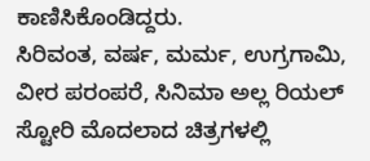ಕಾಣಿಸಿಕೊಂಡಿದ್ದರು.
ಸಿರಿವಂತ, ವರ್ಷ, ಮರ್ಮ, ಉಗ್ರಗಾಮಿ, ವೀರ ಪರಂಪರೆ, ಸಿನಿಮಾ ಅಲ್ಲ ರಿಯಲ್ ಸ್ಟೋರಿ ಮೊದಲಾದ ಚಿತ್ರಗಳಲ್ಲಿ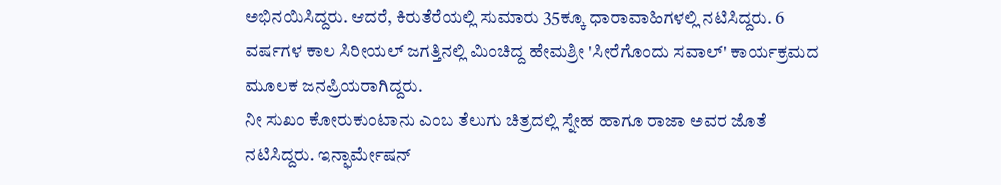ಅಭಿನಯಿಸಿದ್ದರು. ಆದರೆ, ಕಿರುತೆರೆಯಲ್ಲಿ ಸುಮಾರು 35ಕ್ಕೂ ಧಾರಾವಾಹಿಗಳಲ್ಲಿ ನಟಿಸಿದ್ದರು. 6 ವರ್ಷಗಳ ಕಾಲ ಸಿರೀಯಲ್ ಜಗತ್ತಿನಲ್ಲಿ ಮಿಂಚಿದ್ದ ಹೇಮಶ್ರೀ 'ಸೀರೆಗೊಂದು ಸವಾಲ್' ಕಾರ್ಯಕ್ರಮದ ಮೂಲಕ ಜನಪ್ರಿಯರಾಗಿದ್ದರು.
ನೀ ಸುಖಂ ಕೋರುಕುಂಟಾನು ಎಂಬ ತೆಲುಗು ಚಿತ್ರದಲ್ಲಿ ಸ್ನೇಹ ಹಾಗೂ ರಾಜಾ ಅವರ ಜೊತೆ ನಟಿಸಿದ್ದರು. ಇನ್ಫಾರ್ಮೇಷನ್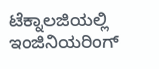ಟೆಕ್ನಾಲಜಿಯಲ್ಲಿ ಇಂಜಿನಿಯರಿಂಗ್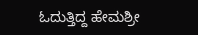ಓದುತ್ತಿದ್ದ ಹೇಮಶ್ರೀ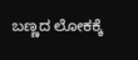ಬಣ್ಣದ ಲೋಕಕ್ಕೆ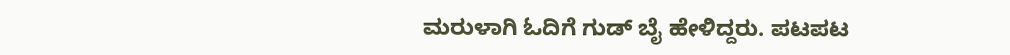ಮರುಳಾಗಿ ಓದಿಗೆ ಗುಡ್ ಬೈ ಹೇಳಿದ್ದರು. ಪಟಪಟ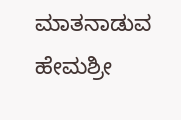ಮಾತನಾಡುವ ಹೇಮಶ್ರೀ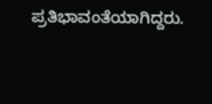ಪ್ರತಿಭಾವಂತೆಯಾಗಿದ್ದರು.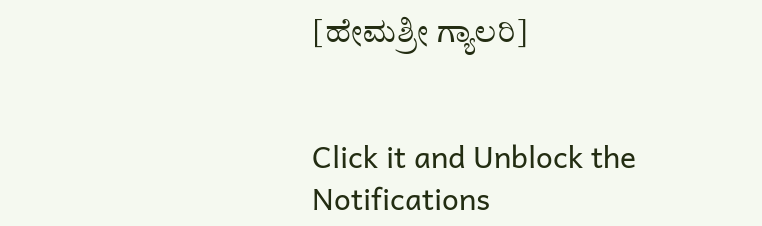[ಹೇಮಶ್ರೀ ಗ್ಯಾಲರಿ]


Click it and Unblock the Notifications